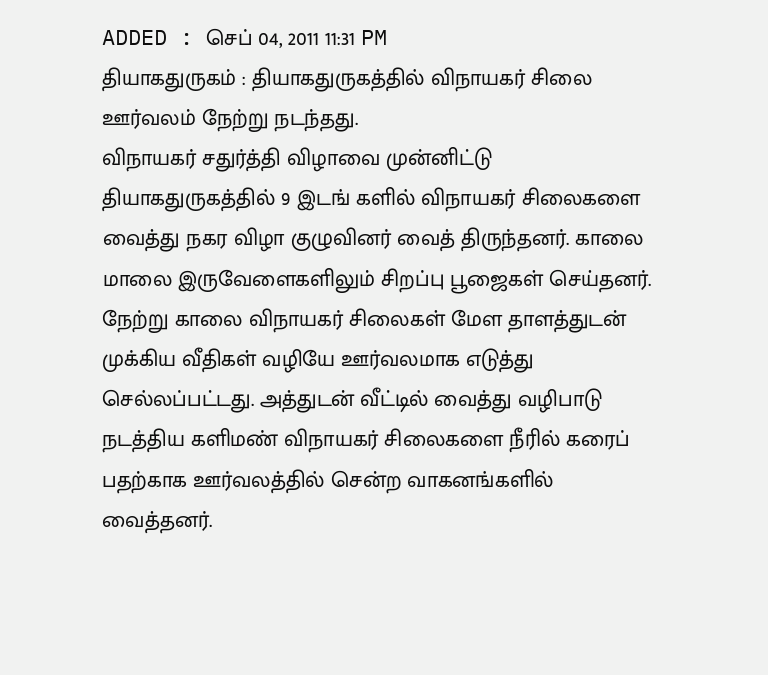ADDED : செப் 04, 2011 11:31 PM
தியாகதுருகம் : தியாகதுருகத்தில் விநாயகர் சிலை ஊர்வலம் நேற்று நடந்தது.
விநாயகர் சதுர்த்தி விழாவை முன்னிட்டு தியாகதுருகத்தில் 9 இடங் களில் விநாயகர் சிலைகளை வைத்து நகர விழா குழுவினர் வைத் திருந்தனர். காலை மாலை இருவேளைகளிலும் சிறப்பு பூஜைகள் செய்தனர். நேற்று காலை விநாயகர் சிலைகள் மேள தாளத்துடன் முக்கிய வீதிகள் வழியே ஊர்வலமாக எடுத்து செல்லப்பட்டது. அத்துடன் வீட்டில் வைத்து வழிபாடு நடத்திய களிமண் விநாயகர் சிலைகளை நீரில் கரைப் பதற்காக ஊர்வலத்தில் சென்ற வாகனங்களில் வைத்தனர்.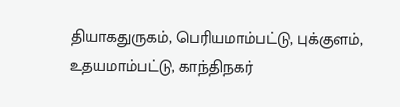தியாகதுருகம், பெரியமாம்பட்டு, புக்குளம், உதயமாம்பட்டு, காந்திநகர்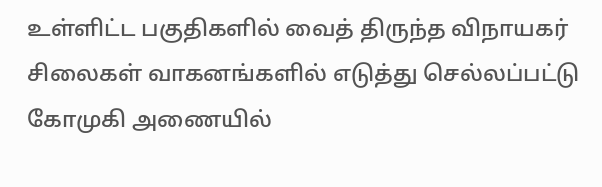உள்ளிட்ட பகுதிகளில் வைத் திருந்த விநாயகர் சிலைகள் வாகனங்களில் எடுத்து செல்லப்பட்டு கோமுகி அணையில்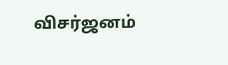விசர்ஜனம்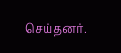செய்தனர்.